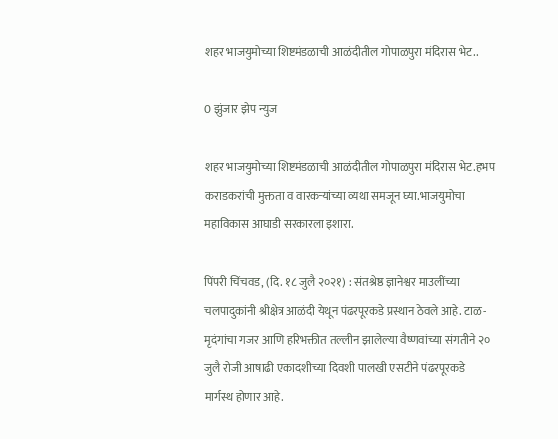शहर भाजयुमोच्या शिष्टमंडळाची आळंदीतील गोपाळपुरा मंदिरास भेट..

0 झुंजार झेप न्युज

शहर भाजयुमोच्या शिष्टमंडळाची आळंदीतील गोपाळपुरा मंदिरास भेट.हभप कराडकरांची मुक्तता व वारकऱ्यांच्या व्यथा समजून घ्या.भाजयुमोचा महाविकास आघाडी सरकारला इशारा.

पिंपरी चिंचवड, (दि. १८ जुलै २०२१) : संतश्रेष्ठ ज्ञानेश्वर माउलींच्या चलपादुकांनी श्रीक्षेत्र आळंदी येथून पंढरपूरकडे प्रस्थान ठेवले आहे. टाळ-मृदंगांचा गजर आणि हरिभक्तीत तल्लीन झालेल्या वैष्णवांच्या संगतीने २० जुलै रोजी आषाढी एकादशीच्या दिवशी पालखी एसटीने पंढरपूरकडे मार्गस्थ होणार आहे.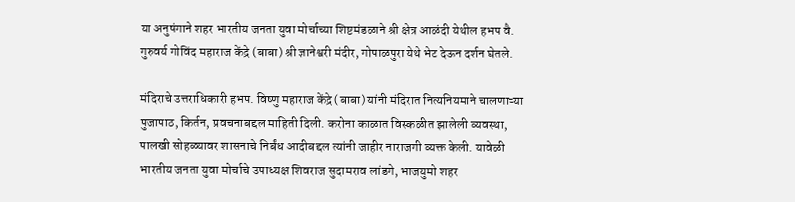या अनुषंगाने शहर भारतीय जनता युवा मोर्चाच्या शिष्टमंडळाने श्री क्षेत्र आळंदी येथील हभप वै. गुरुवर्य गोविंद महाराज केंद्रे (बाबा) श्री ज्ञानेश्वरी मंदीर, गोपाळपुरा येथे भेट देऊन दर्शन घेतले.

मंदिराचे उत्तराधिकारी हभप. विष्णु महाराज केंद्रे (बाबा) यांनी मंदिरात नित्यनियमाने चालणाऱ्या पुजापाठ, किर्तन, प्रवचनाबद्दल माहिती दिली. करोना काळात विस्कळीत झालेली व्यवस्था, पालखी सोहळ्यावर शासनाचे निर्बंध आदीबद्दल त्यांनी जाहीर नाराजगी व्यक्त केली. यावेळी भारतीय जनता युवा मोर्चाचे उपाध्यक्ष शिवराज सुदामराव लांडगे, भाजयुमो शहर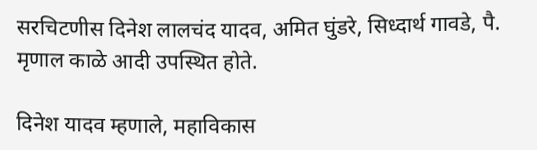सरचिटणीस दिनेश लालचंद यादव, अमित घुंडरे, सिध्दार्थ गावडे, पै. मृणाल काळे आदी उपस्थित होते.

दिनेश यादव म्हणाले, महाविकास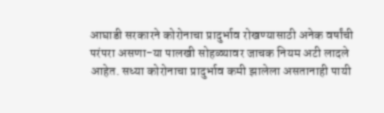आघाडी सरकारने कोरोनाचा प्रादुर्भाव रोखण्यासाठी अनेक वर्षांची परंपरा असणा-या पालखी सोहळ्यावर जाचक नियम अटी लादले आहेत. सध्या कोरोनाचा प्रादुर्भाव कमी झालेला असतानाही पायी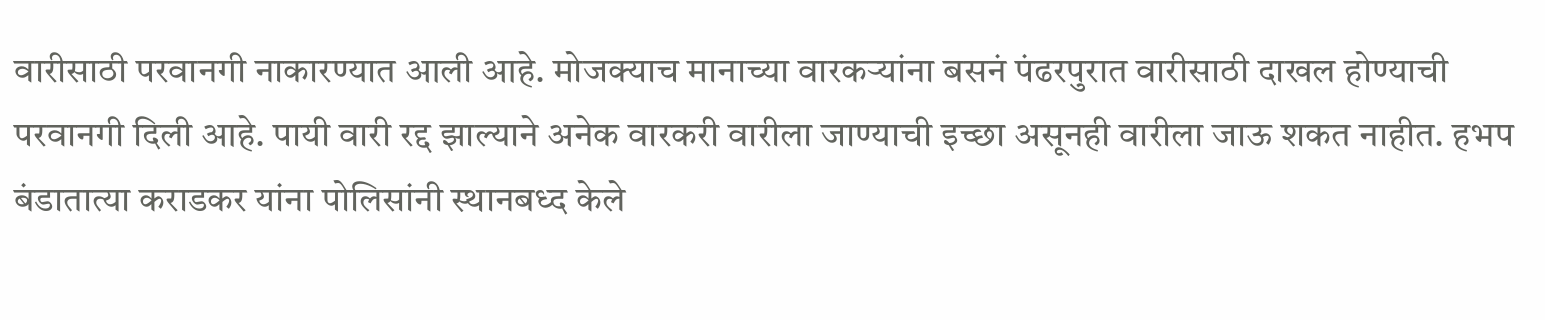वारीसाठी परवानगी नाकारण्यात आली आहे. मोजक्याच मानाच्या वारकऱ्यांना बसनं पंढरपुरात वारीसाठी दाखल होण्याची परवानगी दिली आहे. पायी वारी रद्द झाल्याने अनेक वारकरी वारीला जाण्याची इच्छा असूनही वारीला जाऊ शकत नाहीत. हभप बंडातात्या कराडकर यांना पोलिसांनी स्थानबध्द केले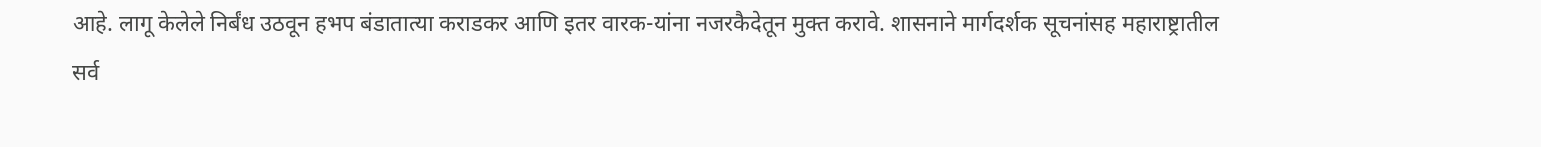आहे. लागू केलेले निर्बंध उठवून हभप बंडातात्या कराडकर आणि इतर वारक-यांना नजरकैदेतून मुक्त करावे. शासनाने मार्गदर्शक सूचनांसह महाराष्ट्रातील सर्व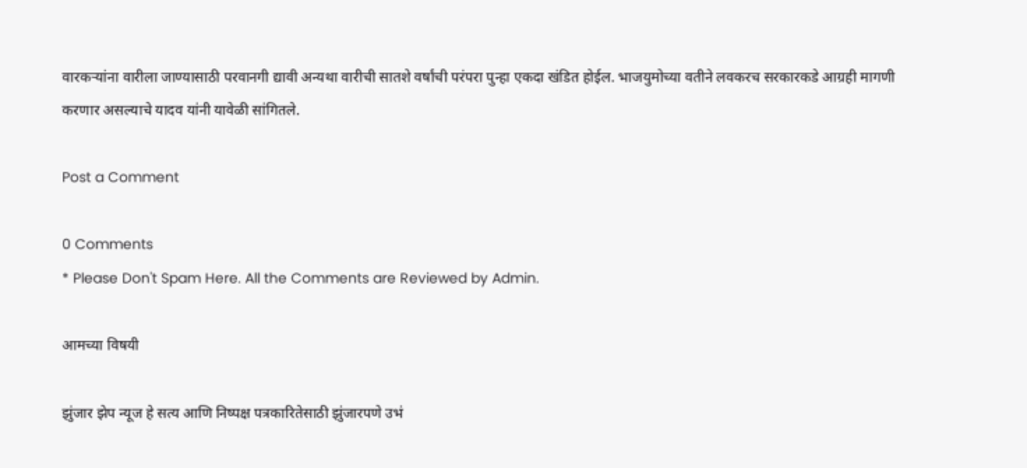वारकऱ्यांना वारीला जाण्यासाठी परवानगी द्यावी अन्यथा वारीची सातशे वर्षांची परंपरा पुन्हा एकदा खंडित होईल. भाजयुमोच्या वतीने लवकरच सरकारकडे आग्रही मागणी करणार असल्याचे यादव यांनी यावेळी सांगितले.

Post a Comment

0 Comments
* Please Don't Spam Here. All the Comments are Reviewed by Admin.

आमच्या विषयी

झुंजार झेप न्यूज हे सत्य आणि निष्पक्ष पत्रकारितेसाठी झुंजारपणे उभं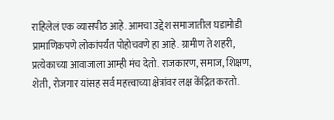राहिलेलं एक व्यासपीठ आहे. आमचा उद्देश समाजातील घडामोडी प्रामाणिकपणे लोकांपर्यंत पोहोचवणे हा आहे. ग्रामीण ते शहरी, प्रत्येकाच्या आवाजाला आम्ही मंच देतो. राजकारण, समाज, शिक्षण, शेती, रोजगार यांसह सर्व महत्त्वाच्या क्षेत्रांवर लक्ष केंद्रित करतो.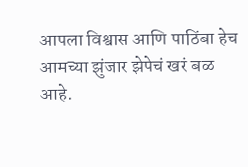आपला विश्वास आणि पाठिंबा हेच आमच्या झुंजार झेपेचं खरं बळ आहे.